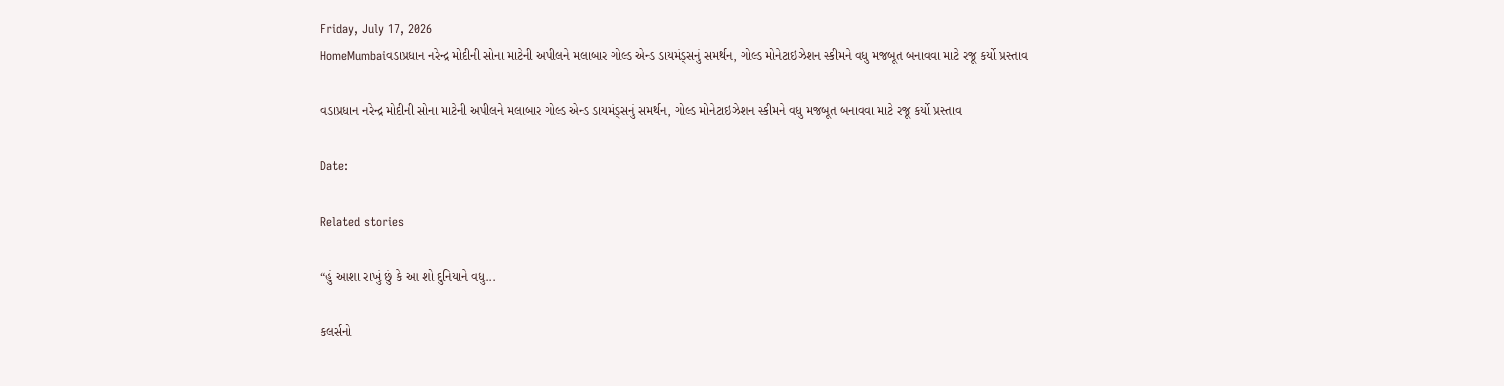Friday, July 17, 2026
HomeMumbaiવડાપ્રધાન નરેન્દ્ર મોદીની સોના માટેની અપીલને મલાબાર ગોલ્ડ એન્ડ ડાયમંડ્સનું સમર્થન, ગોલ્ડ મોનેટાઇઝેશન સ્કીમને વધુ મજબૂત બનાવવા માટે રજૂ કર્યો પ્રસ્તાવ

વડાપ્રધાન નરેન્દ્ર મોદીની સોના માટેની અપીલને મલાબાર ગોલ્ડ એન્ડ ડાયમંડ્સનું સમર્થન, ગોલ્ડ મોનેટાઇઝેશન સ્કીમને વધુ મજબૂત બનાવવા માટે રજૂ કર્યો પ્રસ્તાવ

Date:

Related stories

“હું આશા રાખું છું કે આ શો દુનિયાને વધુ...

કલર્સનો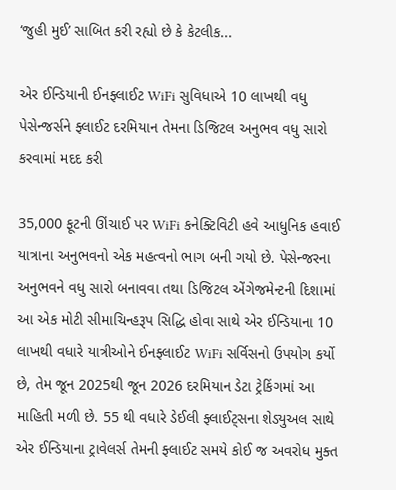‘જુહી મુઈ’ સાબિત કરી રહ્યો છે કે કેટલીક...

એર ઈન્ડિયાની ઈનફ્લાઈટ WiFi સુવિધાએ 10 લાખથી વધુ પેસેન્જર્સને ફ્લાઈટ દરમિયાન તેમના ડિજિટલ અનુભવ વધુ સારો કરવામાં મદદ કરી

35,000 ફૂટની ઊંચાઈ પર WiFi કનેક્ટિવિટી હવે આધુનિક હવાઈ યાત્રાના અનુભવનો એક મહત્વનો ભાગ બની ગયો છે. પેસેન્જરના અનુભવને વધુ સારો બનાવવા તથા ડિજિટલ એંગેજમેન્ટની દિશામાં આ એક મોટી સીમાચિન્હરૂપ સિદ્ધિ હોવા સાથે એર ઈન્ડિયાના 10 લાખથી વધારે યાત્રીઓને ઈનફ્લાઈટ WiFi સર્વિસનો ઉપયોગ કર્યો છે, તેમ જૂન 2025થી જૂન 2026 દરમિયાન ડેટા ટ્રેકિંગમાં આ માહિતી મળી છે. 55 થી વધારે ડેઈલી ફ્લાઈટ્સના શેડ્યુઅલ સાથે એર ઈન્ડિયાના ટ્રાવેલર્સ તેમની ફ્લાઈટ સમયે કોઈ જ અવરોધ મુક્ત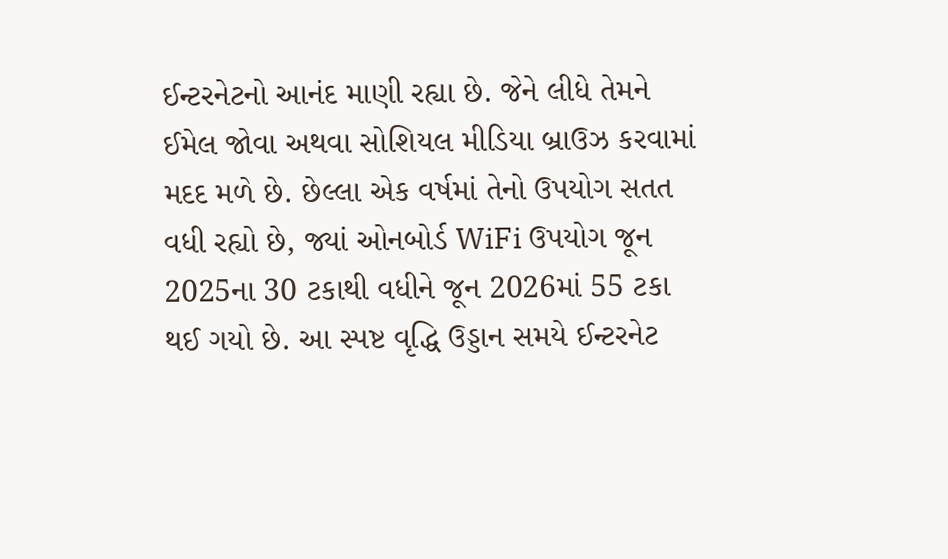ઈન્ટરનેટનો આનંદ માણી રહ્યા છે. જેને લીધે તેમને ઈમેલ જોવા અથવા સોશિયલ મીડિયા બ્રાઉઝ કરવામાં મદદ મળે છે. છેલ્લા એક વર્ષમાં તેનો ઉપયોગ સતત વધી રહ્યો છે, જ્યાં ઓનબોર્ડ WiFi ઉપયોગ જૂન 2025ના 30 ટકાથી વધીને જૂન 2026માં 55 ટકા થઈ ગયો છે. આ સ્પષ્ટ વૃદ્ધિ ઉડ્ડાન સમયે ઈન્ટરનેટ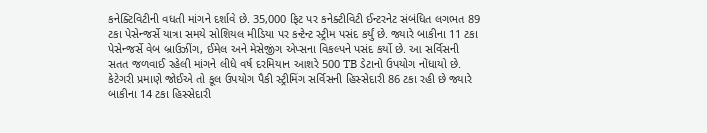કનેક્ટિવિટીની વધતી માંગને દર્શાવે છે. 35,000 ફિટ પર કનેક્ટીવિટી ઈન્ટરનેટ સંબંધિત લગભત 89 ટકા પેસેન્જર્સે યાત્રા સમયે સોશિયલ મીડિયા પર કન્ટેન્ટ સ્ટ્રીમ પસંદ કર્યું છે. જ્યારે બાકીના 11 ટકા પેસેન્જર્સે વેબ બ્રાઉઝીંગ, ઈમેલ અને મેસેજીંગ એપ્સના વિકલ્પને પસંદ કર્યો છે. આ સર્વિસની સતત જળવાઈ રહેલી માંગને લીધે વર્ષ દરમિયાન આશરે 500 TB ડેટાનો ઉપયોગ નોંધાયો છે. કેટેગરી પ્રમાણે જોઈએ તો કૂલ ઉપયોગ પૈકી સ્ટ્રીમિંગ સર્વિસની હિસ્સેદારી 86 ટકા રહી છે જ્યારે બાકીના 14 ટકા હિસ્સેદારી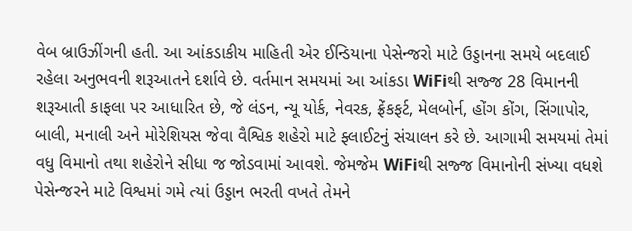વેબ બ્રાઉઝીંગની હતી. આ આંકડાકીય માહિતી એર ઈન્ડિયાના પેસેન્જરો માટે ઉડ્ડાનના સમયે બદલાઈ રહેલા અનુભવની શરૂઆતને દર્શાવે છે. વર્તમાન સમયમાં આ આંકડા WiFiથી સજ્જ 28 વિમાનની શરૂઆતી કાફલા પર આધારિત છે, જે લંડન, ન્યૂ યોર્ક, નેવરક, ફ્રેંકફર્ટ, મેલબોર્ન, હોંગ કોંગ, સિંગાપોર, બાલી, મનાલી અને મોરેશિયસ જેવા વૈશ્વિક શહેરો માટે ફ્લાઈટનું સંચાલન કરે છે. આગામી સમયમાં તેમાં વધુ વિમાનો તથા શહેરોને સીધા જ જોડવામાં આવશે. જેમજેમ WiFiથી સજ્જ વિમાનોની સંખ્યા વધશે પેસેન્જરને માટે વિશ્વમાં ગમે ત્યાં ઉડ્ડાન ભરતી વખતે તેમને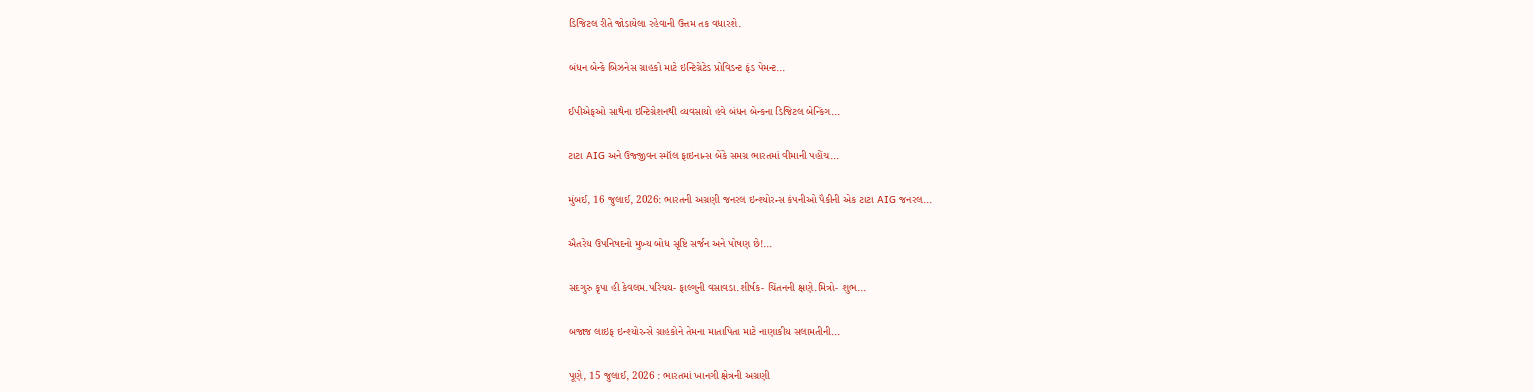ડિજિટલ રીતે જોડાયેલા રહેવાની ઉત્તમ તક વધારશે.

બંધન બેન્કે બિઝનેસ ગ્રાહકો માટે ઇન્ટિગ્રેટેડ પ્રોવિડન્ટ ફંડ પેમન્ટ...

ઈપીએફઓ સાથેના ઇન્ટિગ્રેશનથી વ્યવસાયો હવે બંધન બેન્કના ડિજિટલ બેન્કિંગ...

ટાટા AIG અને ઉજ્જીવન સ્મૉલ ફાઇનાન્સ બેંકે સમગ્ર ભારતમાં વીમાની પહોંચ...

મુંબઈ, 16 જુલાઈ, 2026: ભારતની અગ્રણી જનરલ ઇન્શ્યોરન્સ કંપનીઓ પૈકીની એક ટાટા AIG જનરલ...

ઐતરેય ઉપનિષદનો મુખ્ય બોધ સૃષ્ટિ સર્જન અને પોષણ છે!...

સદગુરુ કૃપા હી કેવલમ.પરિચય- ફાલ્ગુની વસાવડા.શીર્ષક- ચિંતનની ક્ષણે.મિત્રો- શુભ...

બજાજ લાઇફ ઇન્શ્યોરન્સે ગ્રાહકોને તેમના માતાપિતા માટે નાણાકીય સલામતીની...

પૂણે, 15 જુલાઈ, 2026 : ભારતમાં ખાનગી ક્ષેત્રની અગ્રણી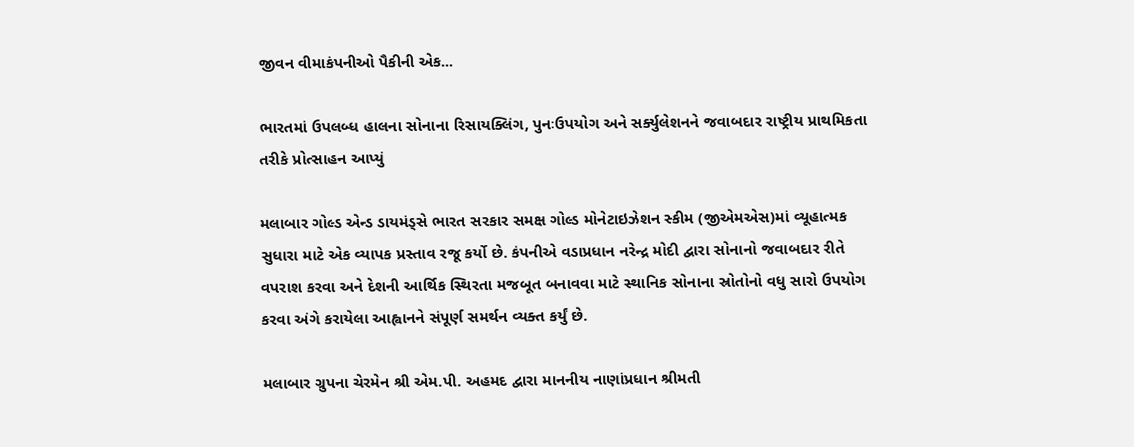જીવન વીમાકંપનીઓ પૈકીની એક...

ભારતમાં ઉપલબ્ધ હાલના સોનાના રિસાયક્લિંગ, પુનઃઉપયોગ અને સર્ક્યુલેશનને જવાબદાર રાષ્ટ્રીય પ્રાથમિકતા તરીકે પ્રોત્સાહન આપ્યું

મલાબાર ગોલ્ડ એન્ડ ડાયમંડ્સે ભારત સરકાર સમક્ષ ગોલ્ડ મોનેટાઇઝેશન સ્કીમ (જીએમએસ)માં વ્યૂહાત્મક સુધારા માટે એક વ્યાપક પ્રસ્તાવ રજૂ કર્યો છે. કંપનીએ વડાપ્રધાન નરેન્દ્ર મોદી દ્વારા સોનાનો જવાબદાર રીતે વપરાશ કરવા અને દેશની આર્થિક સ્થિરતા મજબૂત બનાવવા માટે સ્થાનિક સોનાના સ્રોતોનો વધુ સારો ઉપયોગ કરવા અંગે કરાયેલા આહ્વાનને સંપૂર્ણ સમર્થન વ્યક્ત કર્યું છે.

મલાબાર ગ્રુપના ચેરમેન શ્રી એમ.પી. અહમદ દ્વારા માનનીય નાણાંપ્રધાન શ્રીમતી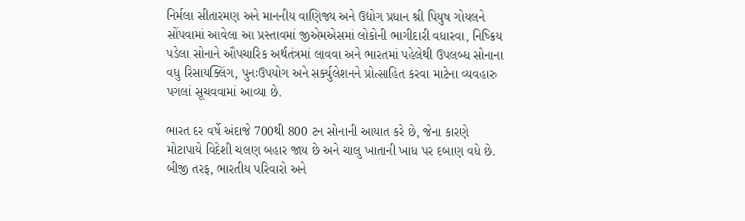નિર્મલા સીતારમણ અને માનનીય વાણિજ્ય અને ઉદ્યોગ પ્રધાન શ્રી પિયુષ ગોયલને સોંપવામાં આવેલા આ પ્રસ્તાવમાં જીએમએસમાં લોકોની ભાગીદારી વધારવા, નિષ્ક્રિય પડેલા સોનાને ઔપચારિક અર્થતંત્રમાં લાવવા અને ભારતમાં પહેલેથી ઉપલબ્ધ સોનાના વધુ રિસાયક્લિંગ, પુનઃઉપયોગ અને સર્ક્યુલેશનને પ્રોત્સાહિત કરવા માટેના વ્યવહારુ પગલાં સૂચવવામાં આવ્યા છે.

ભારત દર વર્ષે અંદાજે 700થી 800 ટન સોનાની આયાત કરે છે, જેના કારણે મોટાપાયે વિદેશી ચલણ બહાર જાય છે અને ચાલુ ખાતાની ખાધ પર દબાણ વધે છે. બીજી તરફ, ભારતીય પરિવારો અને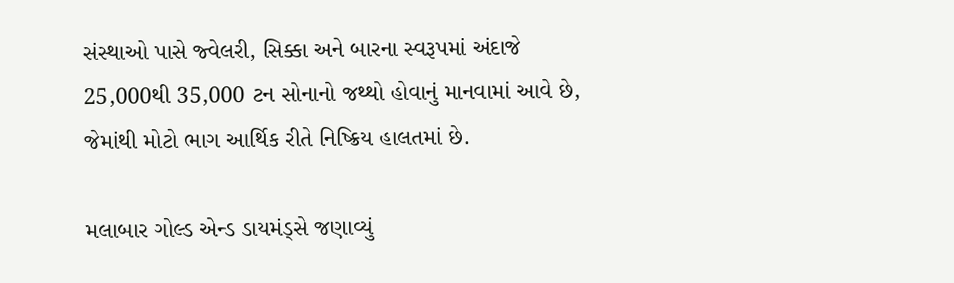સંસ્થાઓ પાસે જ્વેલરી, સિક્કા અને બારના સ્વરૂપમાં અંદાજે 25,000થી 35,000 ટન સોનાનો જથ્થો હોવાનું માનવામાં આવે છે, જેમાંથી મોટો ભાગ આર્થિક રીતે નિષ્ક્રિય હાલતમાં છે.

મલાબાર ગોલ્ડ એન્ડ ડાયમંડ્સે જણાવ્યું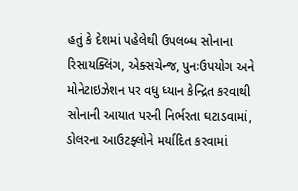હતું કે દેશમાં પહેલેથી ઉપલબ્ધ સોનાના રિસાયક્લિંગ, એક્સચેન્જ, પુનઃઉપયોગ અને મોનેટાઇઝેશન પર વધુ ધ્યાન કેન્દ્રિત કરવાથી સોનાની આયાત પરની નિર્ભરતા ઘટાડવામાં, ડોલરના આઉટફ્લોને મર્યાદિત કરવામાં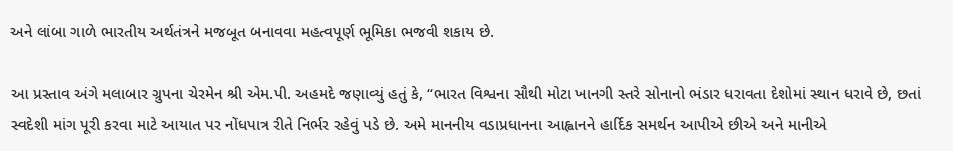અને લાંબા ગાળે ભારતીય અર્થતંત્રને મજબૂત બનાવવા મહત્વપૂર્ણ ભૂમિકા ભજવી શકાય છે.

આ પ્રસ્તાવ અંગે મલાબાર ગ્રુપના ચેરમેન શ્રી એમ.પી. અહમદે જણાવ્યું હતું કે, “ભારત વિશ્વના સૌથી મોટા ખાનગી સ્તરે સોનાનો ભંડાર ધરાવતા દેશોમાં સ્થાન ધરાવે છે, છતાં સ્વદેશી માંગ પૂરી કરવા માટે આયાત પર નોંધપાત્ર રીતે નિર્ભર રહેવું પડે છે. અમે માનનીય વડાપ્રધાનના આહ્વાનને હાર્દિક સમર્થન આપીએ છીએ અને માનીએ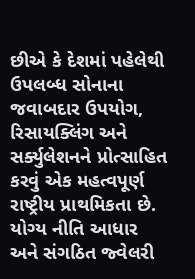છીએ કે દેશમાં પહેલેથી ઉપલબ્ધ સોનાના જવાબદાર ઉપયોગ, રિસાયક્લિંગ અને સર્ક્યુલેશનને પ્રોત્સાહિત કરવું એક મહત્વપૂર્ણ રાષ્ટ્રીય પ્રાથમિકતા છે. યોગ્ય નીતિ આધાર અને સંગઠિત જ્વેલરી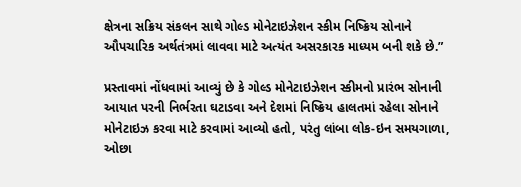ક્ષેત્રના સક્રિય સંકલન સાથે ગોલ્ડ મોનેટાઇઝેશન સ્કીમ નિષ્ક્રિય સોનાને ઔપચારિક અર્થતંત્રમાં લાવવા માટે અત્યંત અસરકારક માધ્યમ બની શકે છે.”

પ્રસ્તાવમાં નોંધવામાં આવ્યું છે કે ગોલ્ડ મોનેટાઇઝેશન સ્કીમનો પ્રારંભ સોનાની આયાત પરની નિર્ભરતા ઘટાડવા અને દેશમાં નિષ્ક્રિય હાલતમાં રહેલા સોનાને મોનેટાઇઝ કરવા માટે કરવામાં આવ્યો હતો, પરંતુ લાંબા લોક-ઇન સમયગાળા, ઓછા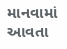માનવામાં આવતા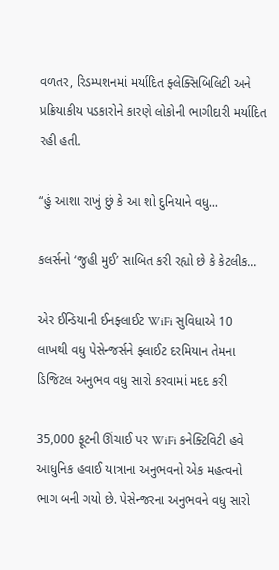વળતર, રિડમ્પશનમાં મર્યાદિત ફ્લેક્સિબિલિટી અને પ્રક્રિયાકીય પડકારોને કારણે લોકોની ભાગીદારી મર્યાદિત રહી હતી.

“હું આશા રાખું છું કે આ શો દુનિયાને વધુ...

કલર્સનો ‘જુહી મુઈ’ સાબિત કરી રહ્યો છે કે કેટલીક...

એર ઈન્ડિયાની ઈનફ્લાઈટ WiFi સુવિધાએ 10 લાખથી વધુ પેસેન્જર્સને ફ્લાઈટ દરમિયાન તેમના ડિજિટલ અનુભવ વધુ સારો કરવામાં મદદ કરી

35,000 ફૂટની ઊંચાઈ પર WiFi કનેક્ટિવિટી હવે આધુનિક હવાઈ યાત્રાના અનુભવનો એક મહત્વનો ભાગ બની ગયો છે. પેસેન્જરના અનુભવને વધુ સારો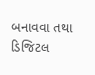બનાવવા તથા ડિજિટલ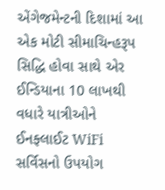એંગેજમેન્ટની દિશામાં આ એક મોટી સીમાચિન્હરૂપ સિદ્ધિ હોવા સાથે એર ઈન્ડિયાના 10 લાખથી વધારે યાત્રીઓને ઈનફ્લાઈટ WiFi સર્વિસનો ઉપયોગ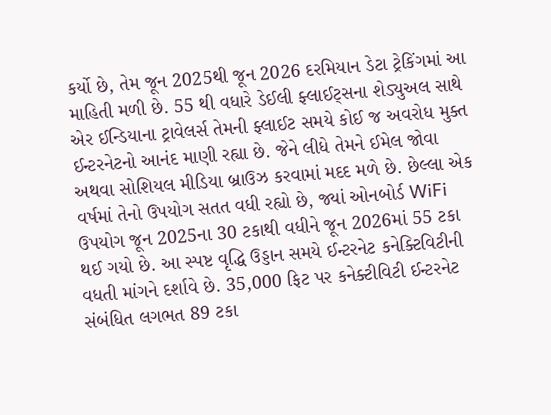કર્યો છે, તેમ જૂન 2025થી જૂન 2026 દરમિયાન ડેટા ટ્રેકિંગમાં આ માહિતી મળી છે. 55 થી વધારે ડેઈલી ફ્લાઈટ્સના શેડ્યુઅલ સાથે એર ઈન્ડિયાના ટ્રાવેલર્સ તેમની ફ્લાઈટ સમયે કોઈ જ અવરોધ મુક્ત ઈન્ટરનેટનો આનંદ માણી રહ્યા છે. જેને લીધે તેમને ઈમેલ જોવા અથવા સોશિયલ મીડિયા બ્રાઉઝ કરવામાં મદદ મળે છે. છેલ્લા એક વર્ષમાં તેનો ઉપયોગ સતત વધી રહ્યો છે, જ્યાં ઓનબોર્ડ WiFi ઉપયોગ જૂન 2025ના 30 ટકાથી વધીને જૂન 2026માં 55 ટકા થઈ ગયો છે. આ સ્પષ્ટ વૃદ્ધિ ઉડ્ડાન સમયે ઈન્ટરનેટ કનેક્ટિવિટીની વધતી માંગને દર્શાવે છે. 35,000 ફિટ પર કનેક્ટીવિટી ઈન્ટરનેટ સંબંધિત લગભત 89 ટકા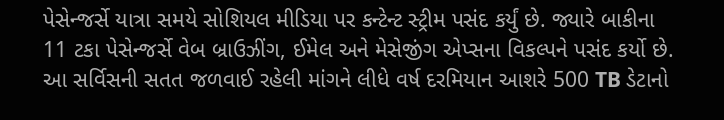પેસેન્જર્સે યાત્રા સમયે સોશિયલ મીડિયા પર કન્ટેન્ટ સ્ટ્રીમ પસંદ કર્યું છે. જ્યારે બાકીના 11 ટકા પેસેન્જર્સે વેબ બ્રાઉઝીંગ, ઈમેલ અને મેસેજીંગ એપ્સના વિકલ્પને પસંદ કર્યો છે. આ સર્વિસની સતત જળવાઈ રહેલી માંગને લીધે વર્ષ દરમિયાન આશરે 500 TB ડેટાનો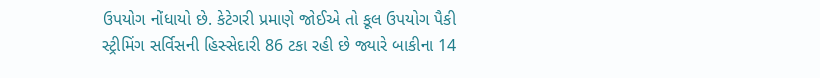ઉપયોગ નોંધાયો છે. કેટેગરી પ્રમાણે જોઈએ તો કૂલ ઉપયોગ પૈકી સ્ટ્રીમિંગ સર્વિસની હિસ્સેદારી 86 ટકા રહી છે જ્યારે બાકીના 14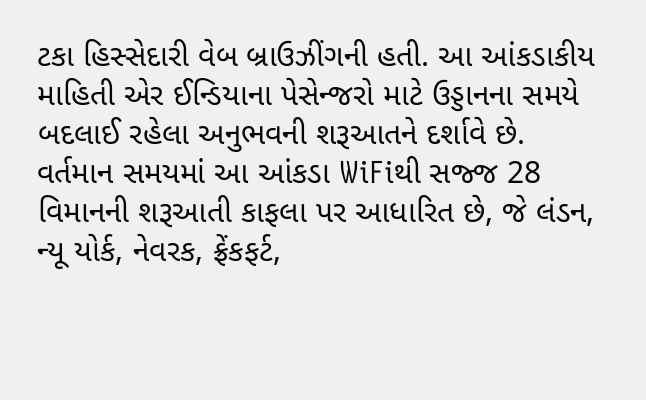ટકા હિસ્સેદારી વેબ બ્રાઉઝીંગની હતી. આ આંકડાકીય માહિતી એર ઈન્ડિયાના પેસેન્જરો માટે ઉડ્ડાનના સમયે બદલાઈ રહેલા અનુભવની શરૂઆતને દર્શાવે છે. વર્તમાન સમયમાં આ આંકડા WiFiથી સજ્જ 28 વિમાનની શરૂઆતી કાફલા પર આધારિત છે, જે લંડન, ન્યૂ યોર્ક, નેવરક, ફ્રેંકફર્ટ,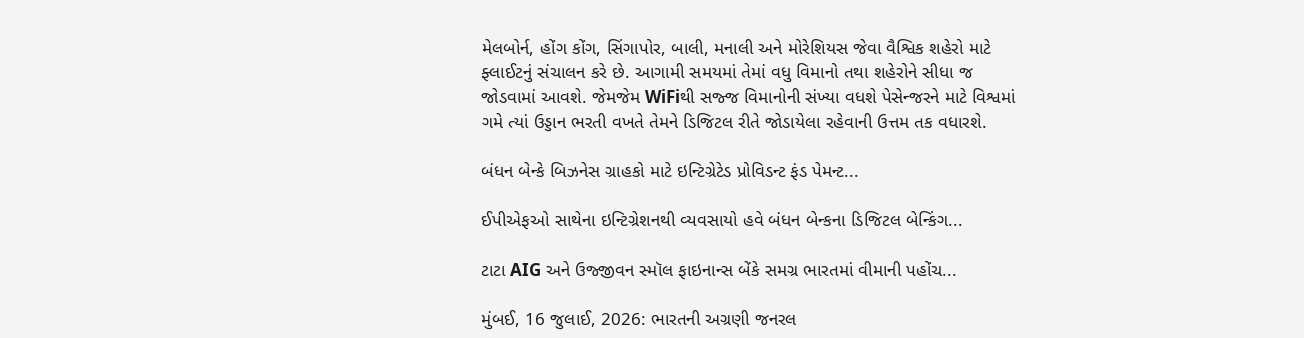મેલબોર્ન, હોંગ કોંગ, સિંગાપોર, બાલી, મનાલી અને મોરેશિયસ જેવા વૈશ્વિક શહેરો માટે ફ્લાઈટનું સંચાલન કરે છે. આગામી સમયમાં તેમાં વધુ વિમાનો તથા શહેરોને સીધા જ જોડવામાં આવશે. જેમજેમ WiFiથી સજ્જ વિમાનોની સંખ્યા વધશે પેસેન્જરને માટે વિશ્વમાં ગમે ત્યાં ઉડ્ડાન ભરતી વખતે તેમને ડિજિટલ રીતે જોડાયેલા રહેવાની ઉત્તમ તક વધારશે.

બંધન બેન્કે બિઝનેસ ગ્રાહકો માટે ઇન્ટિગ્રેટેડ પ્રોવિડન્ટ ફંડ પેમન્ટ...

ઈપીએફઓ સાથેના ઇન્ટિગ્રેશનથી વ્યવસાયો હવે બંધન બેન્કના ડિજિટલ બેન્કિંગ...

ટાટા AIG અને ઉજ્જીવન સ્મૉલ ફાઇનાન્સ બેંકે સમગ્ર ભારતમાં વીમાની પહોંચ...

મુંબઈ, 16 જુલાઈ, 2026: ભારતની અગ્રણી જનરલ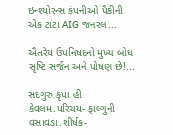ઇન્શ્યોરન્સ કંપનીઓ પૈકીની એક ટાટા AIG જનરલ...

ઐતરેય ઉપનિષદનો મુખ્ય બોધ સૃષ્ટિ સર્જન અને પોષણ છે!...

સદગુરુ કૃપા હી કેવલમ.પરિચય- ફાલ્ગુની વસાવડા.શીર્ષક-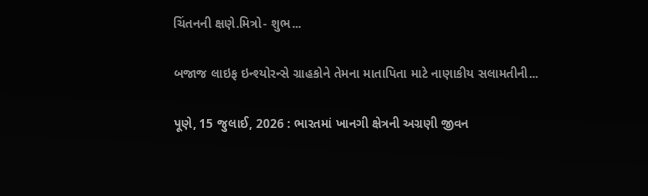ચિંતનની ક્ષણે.મિત્રો- શુભ...

બજાજ લાઇફ ઇન્શ્યોરન્સે ગ્રાહકોને તેમના માતાપિતા માટે નાણાકીય સલામતીની...

પૂણે, 15 જુલાઈ, 2026 : ભારતમાં ખાનગી ક્ષેત્રની અગ્રણી જીવન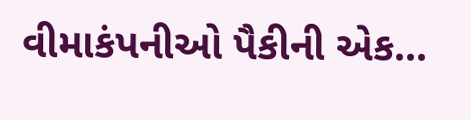વીમાકંપનીઓ પૈકીની એક...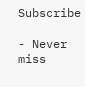Subscribe

- Never miss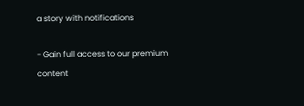a story with notifications

- Gain full access to our premium content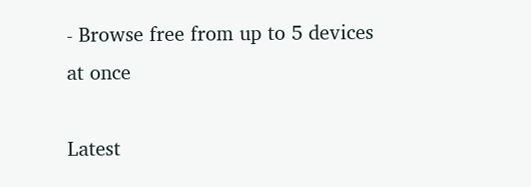- Browse free from up to 5 devices at once

Latest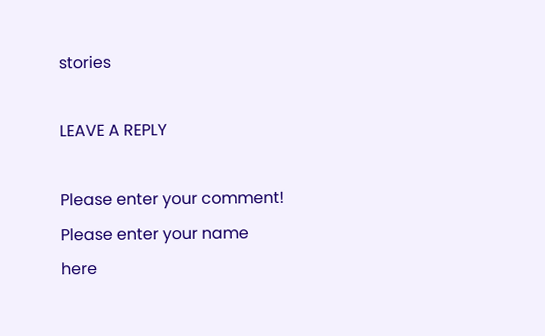stories

LEAVE A REPLY

Please enter your comment!
Please enter your name here